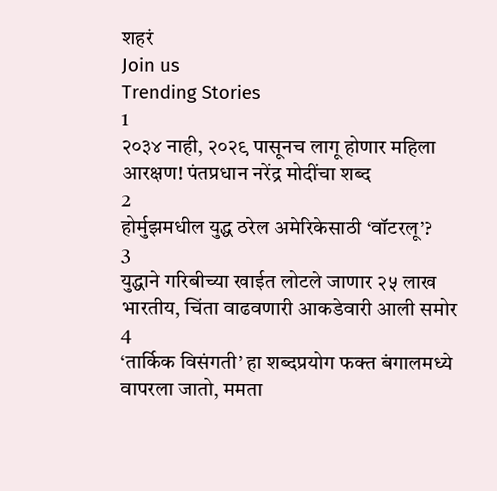शहरं
Join us
Trending Stories
1
२०३४ नाही, २०२९ पासूनच लागू होणार महिला आरक्षण! पंतप्रधान नरेंद्र मोदींचा शब्द
2
होर्मुझमधील युद्ध ठरेल अमेरिकेसाठी ‘वॉटरलू’?
3
युद्धाने गरिबीच्या खाईत लोटले जाणार २५ लाख भारतीय, चिंता वाढवणारी आकडेवारी आली समोर
4
‘तार्किक विसंगती’ हा शब्दप्रयोग फक्त बंगालमध्ये वापरला जातो, ममता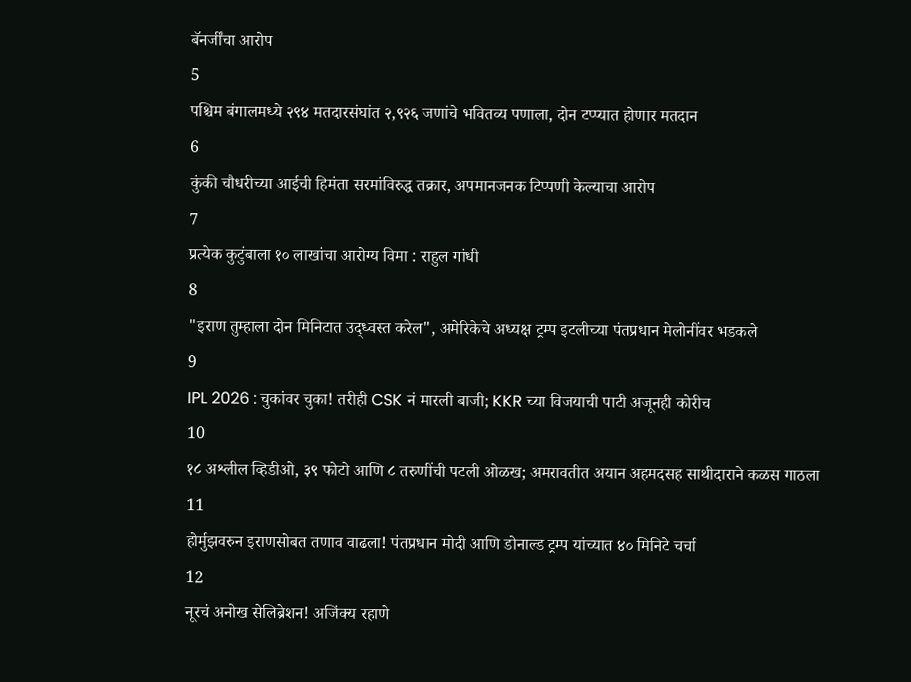बॅनर्जींचा आरोप
5
पश्चिम बंगालमध्ये २९४ मतदारसंघांत २,९२६ जणांचे भवितव्य पणाला, दोन टप्प्यात होणार मतदान
6
कुंकी चौधरीच्या आईची हिमंता सरमांविरुद्ध तक्रार, अपमानजनक टिप्पणी केल्याचा आरोप
7
प्रत्येक कुटुंबाला १० लाखांचा आरोग्य विमा : राहुल गांधी
8
"इराण तुम्हाला दोन मिनिटात उद्ध्वस्त करेल", अमेरिकेचे अध्यक्ष ट्रम्प इटलीच्या पंतप्रधान मेलोनींवर भडकले
9
IPL 2026 : चुकांवर चुका! तरीही CSK नं मारली बाजी; KKR च्या विजयाची पाटी अजूनही कोरीच
10
१८ अश्लील व्हिडीओ, ३९ फोटो आणि ८ तरुणींची पटली ओळख; अमरावतीत अयान अहमदसह साथीदाराने कळस गाठला
11
होर्मुझवरुन इराणसोबत तणाव वाढला! पंतप्रधान मोदी आणि डोनाल्ड ट्रम्प यांच्यात ४० मिनिटे चर्चा
12
नूरचं अनोख सेलिब्रेशन! अजिंक्य रहाणे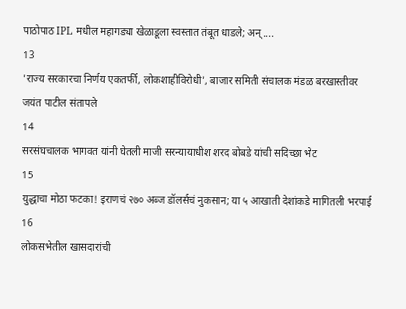पाठोपाठ IPL मधील महागड्या खेळाडूला स्वस्तात तंबूत धाडले; अन्....
13
'राज्य सरकारचा निर्णय एकतर्फी, लोकशाहीविरोधी', बाजार समिती संचालक मंडळ बरखास्तीवर जयंत पाटील संतापले
14
सरसंघचालक भागवत यांनी घेतली माजी सरन्यायाधीश शरद बोबडे यांची सदिच्छा भेट
15
युद्धाचा मोठा फटका! इराणचं २७० अब्ज डॉलर्सचं नुकसान; या ५ आखाती देशांकडे मागितली भरपाई
16
लोकसभेतील खासदारांची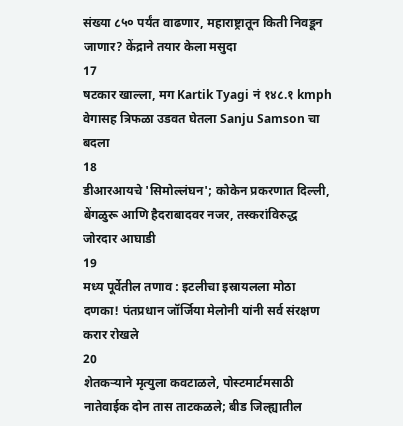संख्या ८५० पर्यंत वाढणार, महाराष्ट्रातून किती निवडून जाणार? केंद्राने तयार केला मसुदा
17
षटकार खाल्ला, मग Kartik Tyagi नं १४८.१ kmph वेगासह त्रिफळा उडवत घेतला Sanju Samson चा बदला
18
डीआरआयचे 'सिमोल्लंघन'; कोकेन प्रकरणात दिल्ली, बेंगळुरू आणि हैदराबादवर नजर, तस्करांविरुद्ध जोरदार आघाडी
19
मध्य पूर्वेतील तणाव : इटलीचा इस्रायलला मोठा दणका! पंतप्रधान जॉर्जिया मेलोनी यांनी सर्व संरक्षण करार रोखले
20
शेतकऱ्याने मृत्युला कवटाळले, पोस्टमार्टमसाठी नातेवाईक दोन तास ताटकळले; बीड जिल्ह्यातील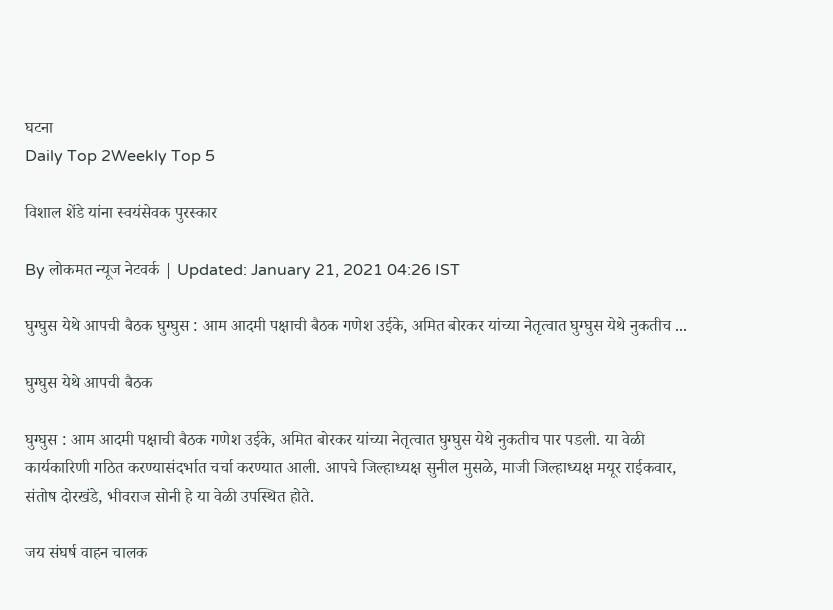घटना
Daily Top 2Weekly Top 5

विशाल शेंडे यांना स्वयंसेवक पुरस्कार

By लोकमत न्यूज नेटवर्क | Updated: January 21, 2021 04:26 IST

घुग्घुस येथे आपची बैठक घुग्घुस : आम आदमी पक्षाची बैठक गणेश उईके, अमित बोरकर यांच्या नेतृत्वात घुग्घुस येथे नुकतीच ...

घुग्घुस येथे आपची बैठक

घुग्घुस : आम आदमी पक्षाची बैठक गणेश उईके, अमित बोरकर यांच्या नेतृत्वात घुग्घुस येथे नुकतीच पार पडली. या वेळी कार्यकारिणी गठित करण्यासंदर्भात चर्चा करण्यात आली. आपचे जिल्हाध्यक्ष सुनील मुसळे, माजी जिल्हाध्यक्ष मयूर राईकवार, संतोष दोरखंडे, भीवराज सोनी हे या वेळी उपस्थित होते.

जय संघर्ष वाहन चालक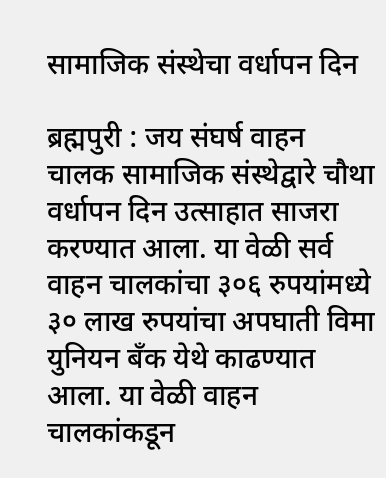सामाजिक संस्थेचा वर्धापन दिन

ब्रह्मपुरी : जय संघर्ष वाहन चालक सामाजिक संस्थेद्वारे चौथा वर्धापन दिन उत्साहात साजरा करण्यात आला. या वेळी सर्व वाहन चालकांचा ३०६ रुपयांमध्ये ३० लाख रुपयांचा अपघाती विमा युनियन बँक येथे काढण्यात आला. या वेळी वाहन चालकांकडून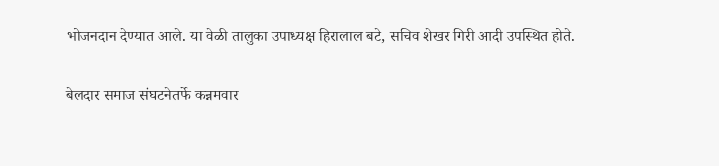भोजनदान देण्यात आले. या वेळी तालुका उपाध्यक्ष हिरालाल बटे, सचिव शेखर गिरी आदी उपस्थित होते.

बेलदार समाज संघटनेतर्फे कन्नमवार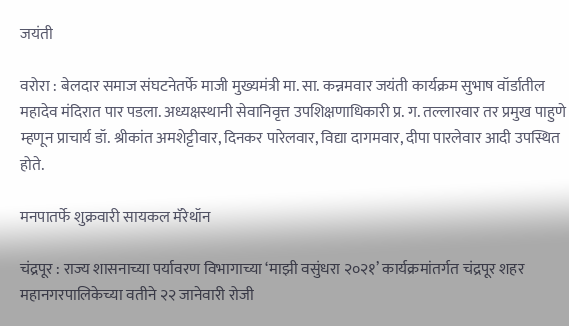जयंती

वरोरा : बेलदार समाज संघटनेतर्फे माजी मुख्यमंत्री मा. सा. कन्नमवार जयंती कार्यक्रम सुभाष वॉर्डातील महादेव मंदिरात पार पडला. अध्यक्षस्थानी सेवानिवृत्त उपशिक्षणाधिकारी प्र. ग. तल्लारवार तर प्रमुख पाहुणे म्हणून प्राचार्य डॉ. श्रीकांत अमशेट्टीवार, दिनकर पारेलवार, विद्या दागमवार, दीपा पारलेवार आदी उपस्थित होते.

मनपातर्फे शुक्रवारी सायकल मॅरेथॉन

चंद्रपूर : राज्य शासनाच्या पर्यावरण विभागाच्या ‘माझी वसुंधरा २०२१’ कार्यक्रमांतर्गत चंद्रपूर शहर महानगरपालिकेच्या वतीने २२ जानेवारी रोजी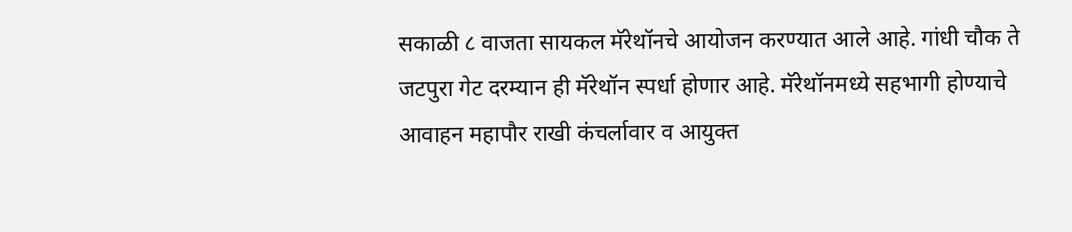सकाळी ८ वाजता सायकल मॅरेथॉनचे आयोजन करण्यात आले आहे. गांधी चौक ते जटपुरा गेट दरम्यान ही मॅरेथॉन स्पर्धा होणार आहे. मॅरेथॉनमध्ये सहभागी होण्याचे आवाहन महापौर राखी कंचर्लावार व आयुक्त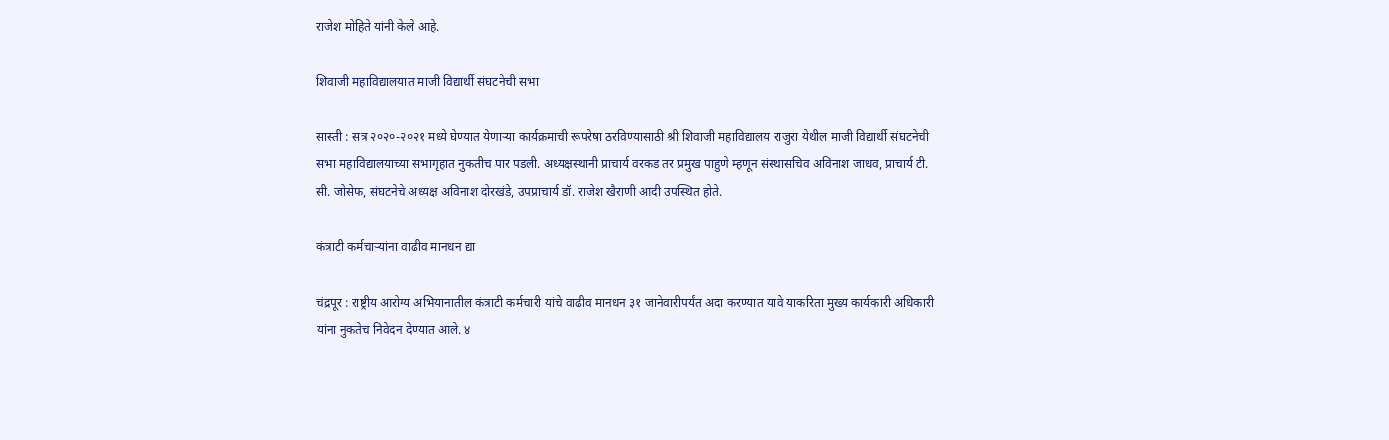राजेश मोहिते यांनी केले आहे.

शिवाजी महाविद्यालयात माजी विद्यार्थी संघटनेची सभा

सास्ती : सत्र २०२०-२०२१ मध्ये घेण्यात येणाऱ्या कार्यक्रमाची रूपरेषा ठरविण्यासाठी श्री शिवाजी महाविद्यालय राजुरा येथील माजी विद्यार्थी संघटनेची सभा महाविद्यालयाच्या सभागृहात नुकतीच पार पडली. अध्यक्षस्थानी प्राचार्य वरकड तर प्रमुख पाहुणे म्हणून संस्थासचिव अविनाश जाधव, प्राचार्य टी. सी. जोसेफ, संघटनेचे अध्यक्ष अविनाश दोरखंडे, उपप्राचार्य डॉ. राजेश खैराणी आदी उपस्थित होते.

कंत्राटी कर्मचाऱ्यांना वाढीव मानधन द्या

चंद्रपूर : राष्ट्रीय आरोग्य अभियानातील कंत्राटी कर्मचारी यांचे वाढीव मानधन ३१ जानेवारीपर्यंत अदा करण्यात यावे याकरिता मुख्य कार्यकारी अधिकारी यांना नुकतेच निवेदन देण्यात आले. ४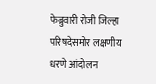फेब्रुवारी रोजी जिल्हा परिषदेसमोर लक्षणीय धरणे आंदोलन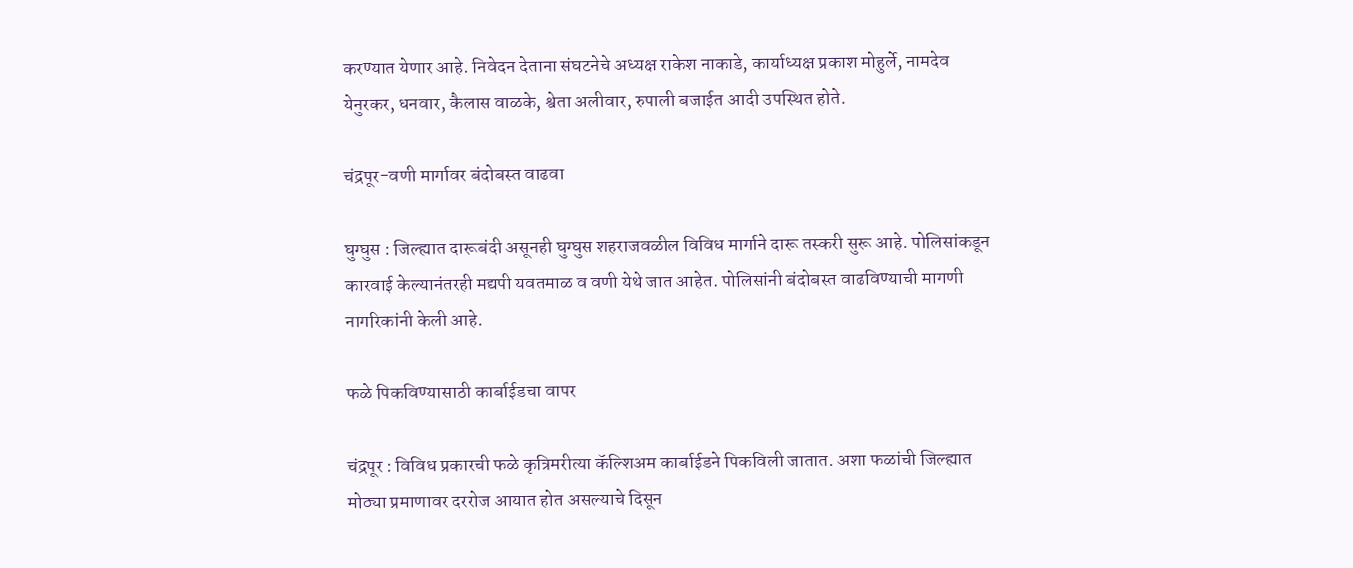करण्यात येणार आहे. निवेदन देताना संघटनेचे अध्यक्ष राकेश नाकाडे, कार्याध्यक्ष प्रकाश मोहुर्ले, नामदेव येनुरकर, धनवार, कैलास वाळके, श्वेता अलीवार, रुपाली बजाईत आदी उपस्थित होते.

चंद्रपूर-वणी मार्गावर बंदोबस्त वाढवा

घुग्घुस : जिल्ह्यात दारूबंदी असूनही घुग्घुस शहराजवळील विविध मार्गाने दारू तस्करी सुरू आहे. पोलिसांकडून कारवाई केल्यानंतरही मद्यपी यवतमाळ व वणी येथे जात आहेत. पोलिसांनी बंदोबस्त वाढविण्याची मागणी नागरिकांनी केली आहे.

फळे पिकविण्यासाठी कार्बाईडचा वापर

चंद्रपूर : विविध प्रकारची फळे कृत्रिमरीत्या कॅल्शिअम कार्बाईडने पिकविली जातात. अशा फळांची जिल्ह्यात मोठ्या प्रमाणावर दररोज आयात होत असल्याचे दिसून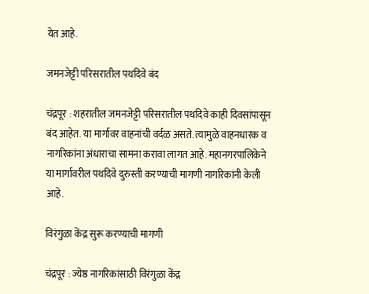येत आहे.

जमनजेट्टी परिसरातील पथदिवे बंद

चंद्रपूर : शहरातील जमनजेट्टी परिसरातील पथदिवे काही दिवसांपासून बंद आहेत. या मार्गावर वाहनांची वर्दळ असते. त्यामुळे वाहनधारक व नागरिकांना अंधाराचा सामना करावा लागत आहे. महानगरपालिकेने या मार्गावरील पथदिवे दुरुस्ती करण्याची मागणी नागरिकांनी केली आहे.

विरंगुळा केंद्र सुरू करण्याची मागणी

चंद्रपूर : ज्येष्ठ नागरिकांसाठी विरंगुळा केंद्र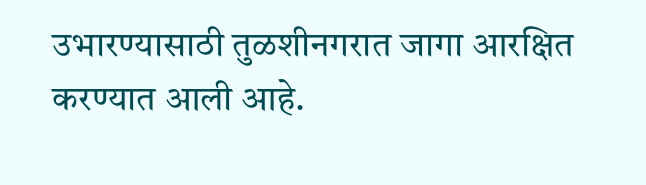उभारण्यासाठी तुळशीनगरात जागा आरक्षित करण्यात आली आहे.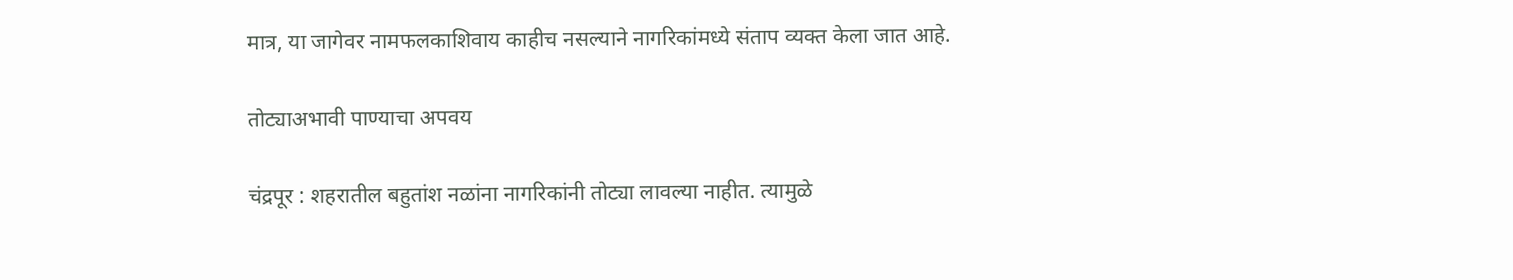मात्र, या जागेवर नामफलकाशिवाय काहीच नसल्याने नागरिकांमध्ये संताप व्यक्त केला जात आहे.

तोट्याअभावी पाण्याचा अपवय

चंद्रपूर : शहरातील बहुतांश नळांना नागरिकांनी तोट्या लावल्या नाहीत. त्यामुळे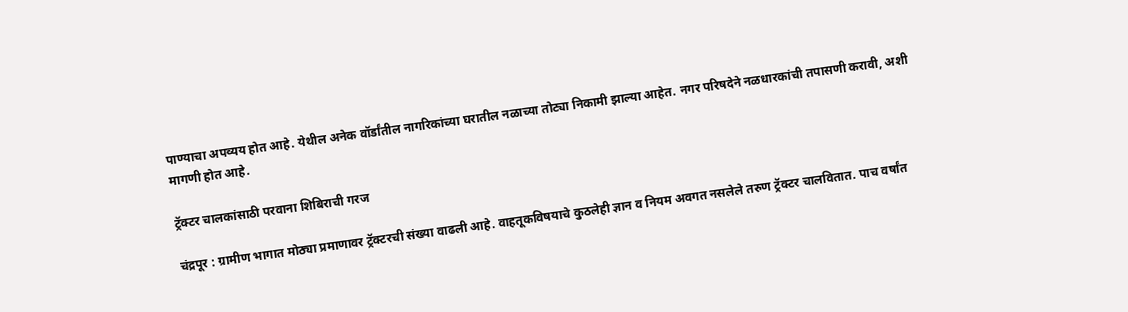पाण्याचा अपव्यय होत आहे. येथील अनेक वॉर्डांतील नागरिकांच्या घरातील नळाच्या तोट्या निकामी झाल्या आहेत. नगर परिषदेने नळधारकांची तपासणी करावी, अशी मागणी होत आहे.

ट्रॅक्टर चालकांसाठी परवाना शिबिराची गरज

चंद्रपूर : ग्रामीण भागात मोठ्या प्रमाणावर ट्रॅक्टरची संख्या वाढली आहे. वाहतूकविषयाचे कुठलेही ज्ञान व नियम अवगत नसलेले तरुण ट्रॅक्टर चालवितात. पाच वर्षांत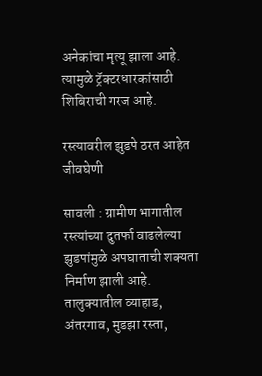अनेकांचा मृत्यू झाला आहे. त्यामुळे ट्रॅक्टरधारकांसाठी शिबिराची गरज आहे.

रस्त्यावरील झुडपे ठरत आहेत जीवघेणी

सावली : ग्रामीण भागातील रस्त्यांच्या दुतर्फा वाढलेल्या झुडपांमुळे अपघाताची शक्यता निर्माण झाली आहे. तालुक्यातील व्याहाड, अंतरगाव, मुडझा रस्ता,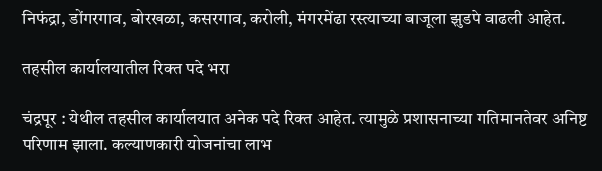निफंद्रा, डोंगरगाव, बोरखळा, कसरगाव, करोली, मंगरमेंढा रस्त्याच्या बाजूला झुडपे वाढली आहेत.

तहसील कार्यालयातील रिक्त पदे भरा

चंद्रपूर : येथील तहसील कार्यालयात अनेक पदे रिक्त आहेत. त्यामुळे प्रशासनाच्या गतिमानतेवर अनिष्ट परिणाम झाला. कल्याणकारी योजनांचा लाभ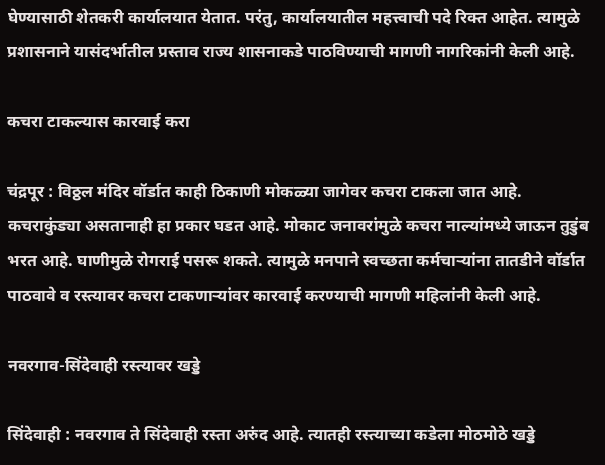घेण्यासाठी शेतकरी कार्यालयात येतात. परंतु, कार्यालयातील महत्त्वाची पदे रिक्त आहेत. त्यामुळे प्रशासनाने यासंदर्भातील प्रस्ताव राज्य शासनाकडे पाठविण्याची मागणी नागरिकांनी केली आहे.

कचरा टाकल्यास कारवाई करा

चंद्रपूर : विठ्ठल मंदिर वॉर्डात काही ठिकाणी मोकळ्या जागेवर कचरा टाकला जात आहे. कचराकुंड्या असतानाही हा प्रकार घडत आहे. मोकाट जनावरांमुळे कचरा नाल्यांमध्ये जाऊन तुडुंब भरत आहे. घाणीमुळे रोगराई पसरू शकते. त्यामुळे मनपाने स्वच्छता कर्मचाऱ्यांना तातडीने वॉर्डात पाठवावे व रस्त्यावर कचरा टाकणाऱ्यांवर कारवाई करण्याची मागणी महिलांनी केली आहे.

नवरगाव-सिंदेवाही रस्त्यावर खड्डे

सिंदेवाही : नवरगाव ते सिंदेवाही रस्ता अरुंद आहे. त्यातही रस्त्याच्या कडेला मोठमोठे खड्डे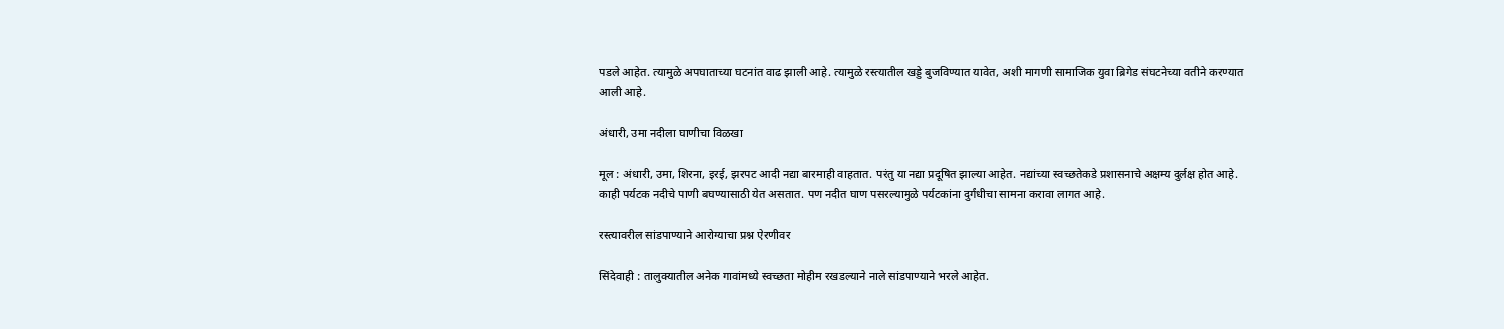पडले आहेत. त्यामुळे अपघाताच्या घटनांत वाढ झाली आहे. त्यामुळे रस्त्यातील खड्डे बुजविण्यात यावेत, अशी मागणी सामाजिक युवा ब्रिगेड संघटनेच्या वतीने करण्यात आली आहे.

अंधारी, उमा नदीला घाणीचा विळखा

मूल : अंधारी, उमा, शिरना, इरई, झरपट आदी नद्या बारमाही वाहतात. परंतु या नद्या प्रदूषित झाल्या आहेत. नद्यांच्या स्वच्छतेकडे प्रशासनाचे अक्षम्य दुर्लक्ष होत आहे. काही पर्यटक नदीचे पाणी बघण्यासाठी येत असतात. पण नदीत घाण पसरल्यामुळे पर्यटकांना दुर्गंधीचा सामना करावा लागत आहे.

रस्त्यावरील सांडपाण्याने आरोग्याचा प्रश्न ऐरणीवर

सिंदेवाही : तालुक्यातील अनेक गावांमध्ये स्वच्छता मोहीम रखडल्याने नाले सांडपाण्याने भरले आहेत.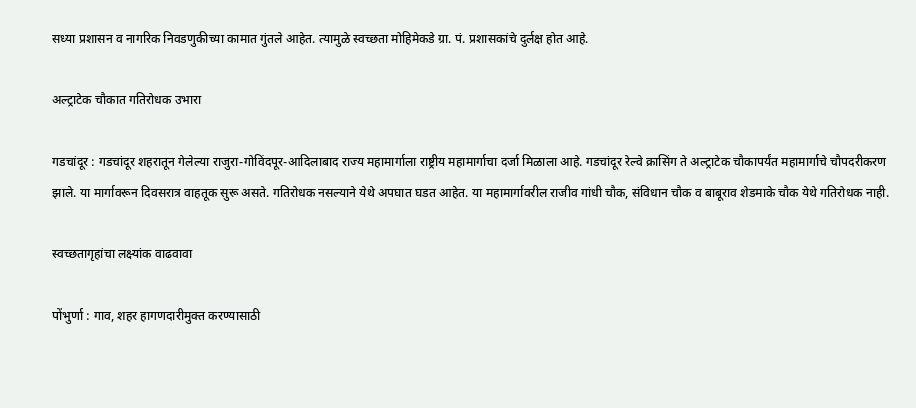सध्या प्रशासन व नागरिक निवडणुकीच्या कामात गुंतले आहेत. त्यामुळे स्वच्छता मोहिमेकडे ग्रा. पं. प्रशासकांचे दुर्लक्ष होत आहे.

अल्ट्राटेक चौकात गतिरोधक उभारा

गडचांदूर : गडचांदूर शहरातून गेलेल्या राजुरा-गोविंदपूर-आदिलाबाद राज्य महामार्गाला राष्ट्रीय महामार्गाचा दर्जा मिळाला आहे. गडचांदूर रेल्वे क्रासिंग ते अल्ट्राटेक चौकापर्यंत महामार्गाचे चौपदरीकरण झाले. या मार्गावरून दिवसरात्र वाहतूक सुरू असते. गतिरोधक नसल्याने येथे अपघात घडत आहेत. या महामार्गावरील राजीव गांधी चौक, संविधान चौक व बाबूराव शेडमाके चौक येथे गतिरोधक नाही.

स्वच्छतागृहांचा लक्ष्यांक वाढवावा

पोंभुर्णा : गाव, शहर हागणदारीमुक्त करण्यासाठी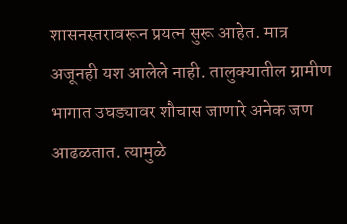शासनस्तरावरून प्रयत्न सुरू आहेत. मात्र अजूनही यश आलेले नाही. तालुक्यातील ग्रामीण भागात उघड्यावर शौचास जाणारे अनेक जण आढळतात. त्यामुळे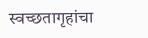स्वच्छतागृहांचा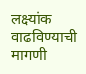लक्ष्यांक वाढविण्याची मागणी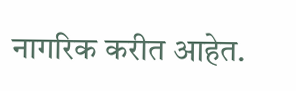नागरिक करीत आहेत.